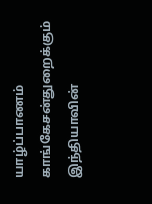யாழ்ப்பாணம் காங்கேசன்துறைக்கும் இந்தியாவின்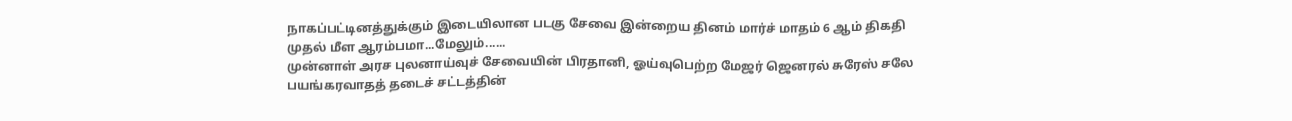நாகப்பட்டினத்துக்கும் இடையிலான படகு சேவை இன்றைய தினம் மார்ச் மாதம் 6 ஆம் திகதி முதல் மீள ஆரம்பமா...மேலும்......
முன்னாள் அரச புலனாய்வுச் சேவையின் பிரதானி, ஓய்வுபெற்ற மேஜர் ஜெனரல் சுரேஸ் சலே பயங்கரவாதத் தடைச் சட்டத்தின்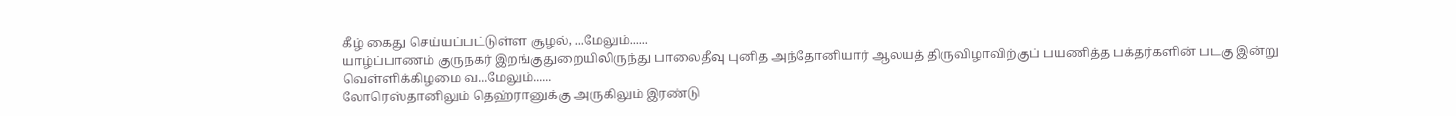கீழ் கைது செய்யப்பட்டுள்ள சூழல், ...மேலும்......
யாழ்ப்பாணம் குருநகர் இறங்குதுறையிலிருந்து பாலைதீவு புனித அந்தோனியார் ஆலயத் திருவிழாவிற்குப் பயணித்த பக்தர்களின் படகு இன்று வெள்ளிக்கிழமை வ...மேலும்......
லோரெஸ்தானிலும் தெஹ்ரானுக்கு அருகிலும் இரண்டு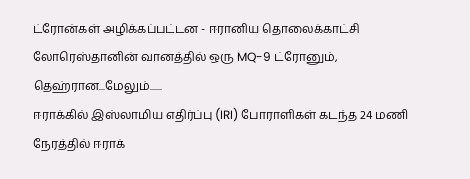ட்ரோன்கள் அழிக்கப்பட்டன - ஈரானிய தொலைக்காட்சி லோரெஸ்தானின் வானத்தில் ஒரு MQ-9 ட்ரோனும், தெஹ்ரான...மேலும்......
ஈராக்கில் இஸ்லாமிய எதிர்ப்பு (IRI) போராளிகள் கடந்த 24 மணி நேரத்தில் ஈராக்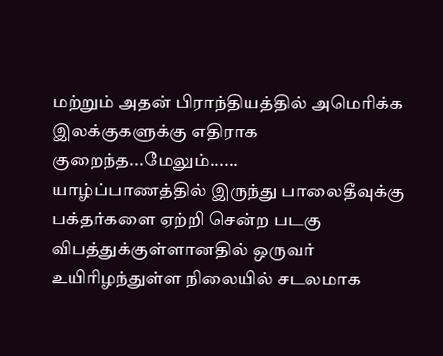மற்றும் அதன் பிராந்தியத்தில் அமெரிக்க இலக்குகளுக்கு எதிராக குறைந்த...மேலும்......
யாழ்ப்பாணத்தில் இருந்து பாலைதீவுக்கு பக்தர்களை ஏற்றி சென்ற படகு விபத்துக்குள்ளானதில் ஒருவர் உயிரிழந்துள்ள நிலையில் சடலமாக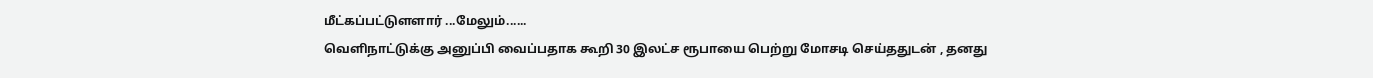மீட்கப்பட்டுளளார் ...மேலும்......
வெளிநாட்டுக்கு அனுப்பி வைப்பதாக கூறி 30 இலட்ச ரூபாயை பெற்று மோசடி செய்ததுடன் , தனது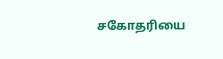சகோதரியை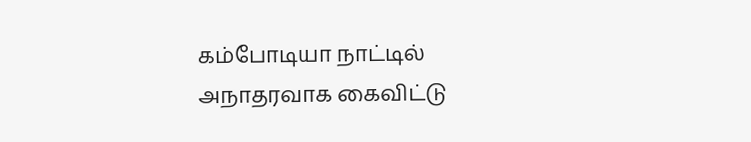கம்போடியா நாட்டில் அநாதரவாக கைவிட்டு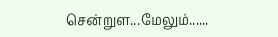சென்றுள...மேலும்......